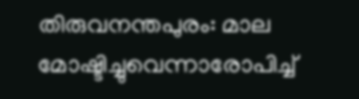തിരുവനന്തപുരം: മാല മോഷ്ടിച്ചുവെന്നാരോപിച്ച്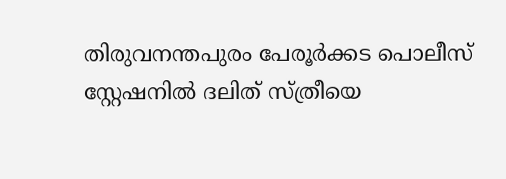തിരുവനന്തപുരം പേരൂര്‍ക്കട പൊലീസ് സ്റ്റേഷനില്‍ ദലിത് സ്ത്രീയെ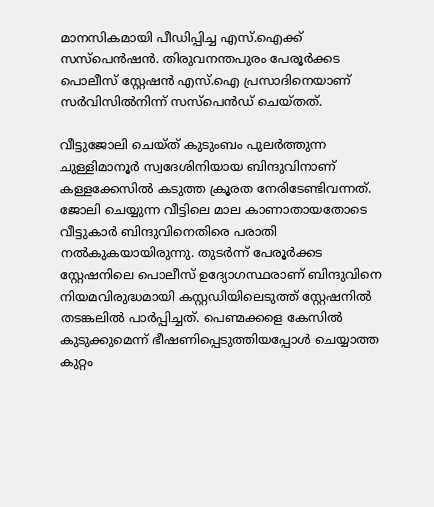മാനസികമായി പീഡിപ്പിച്ച എസ്.ഐക്ക് സസ്‌പെന്‍ഷന്‍. തിരുവനന്തപുരം പേരൂര്‍ക്കട പൊലീസ് സ്റ്റേഷന്‍ എസ്.ഐ പ്രസാദിനെയാണ് സര്‍വിസില്‍നിന്ന് സസ്‌പെന്‍ഡ് ചെയ്തത്.

വീട്ടുജോലി ചെയ്ത് കുടുംബം പുലര്‍ത്തുന്ന ചുള്ളിമാനൂര്‍ സ്വദേശിനിയായ ബിന്ദുവിനാണ് കള്ളക്കേസില്‍ കടുത്ത ക്രൂരത നേരിടേണ്ടിവന്നത്. ജോലി ചെയ്യുന്ന വീട്ടിലെ മാല കാണാതായതോടെ വീട്ടുകാര്‍ ബിന്ദുവിനെതിരെ പരാതി നല്‍കുകയായിരുന്നു. തുടര്‍ന്ന് പേരൂര്‍ക്കട സ്റ്റേഷനിലെ പൊലീസ് ഉദ്യോഗസ്ഥരാണ് ബിന്ദുവിനെ നിയമവിരുദ്ധമായി കസ്റ്റഡിയിലെടുത്ത് സ്റ്റേഷനില്‍ തടങ്കലില്‍ പാര്‍പ്പിച്ചത്. പെണ്മക്കളെ കേസില്‍ കുടുക്കുമെന്ന് ഭീഷണിപ്പെടുത്തിയപ്പോള്‍ ചെയ്യാത്ത കുറ്റം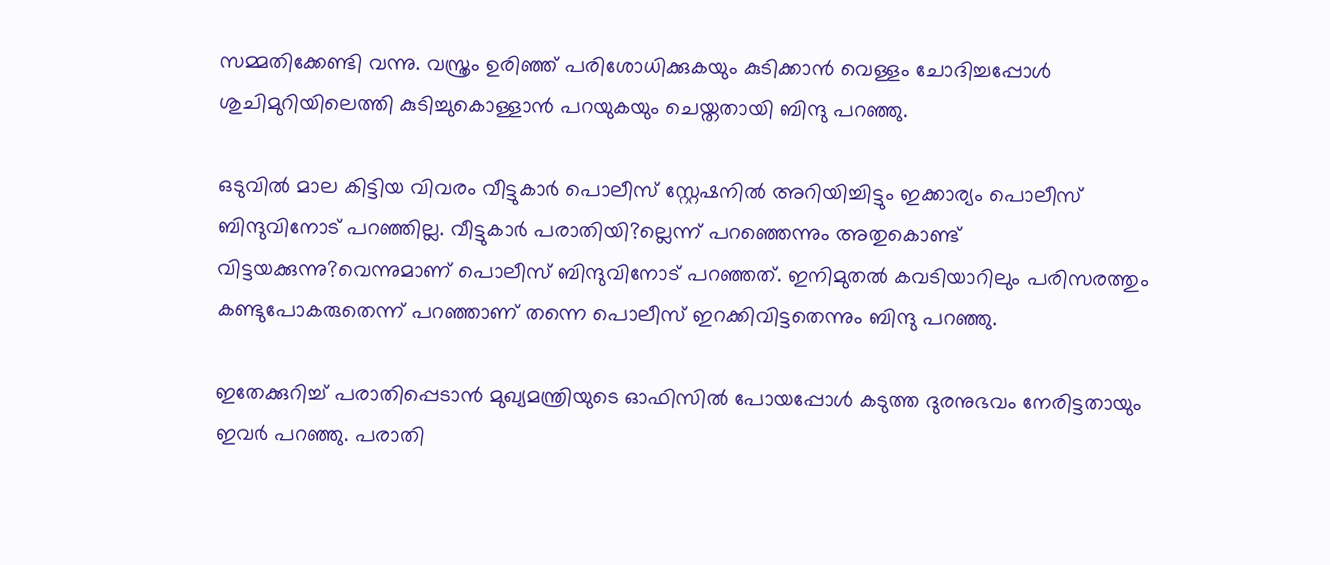സമ്മതിക്കേണ്ടി വന്നു. വസ്ത്രം ഉരിഞ്ഞ് പരിശോധിക്കുകയും കുടിക്കാന്‍ വെള്ളം ചോദിച്ചപ്പോള്‍ ശുചിമുറിയിലെത്തി കുടിച്ചുകൊള്ളാന്‍ പറയുകയും ചെയ്തതായി ബിന്ദു പറഞ്ഞു.

ഒടുവില്‍ മാല കിട്ടിയ വിവരം വീട്ടുകാര്‍ പൊലീസ് സ്റ്റേഷനില്‍ അറിയിച്ചിട്ടും ഇക്കാര്യം പൊലീസ് ബിന്ദുവിനോട് പറഞ്ഞില്ല. വീട്ടുകാര്‍ പരാതിയി?ല്ലെന്ന് പറഞ്ഞെന്നും അതുകൊണ്ട് വിട്ടയക്കുന്നു?വെന്നുമാണ് പൊലീസ് ബിന്ദുവിനോട് പറഞ്ഞത്. ഇനിമുതല്‍ കവടിയാറിലും പരിസരത്തും കണ്ടുപോകരുതെന്ന് പറഞ്ഞാണ് തന്നെ പൊലീസ് ഇറക്കിവിട്ടതെന്നും ബിന്ദു പറഞ്ഞു.

ഇതേക്കുറിച്ച് പരാതിപ്പെടാന്‍ മുഖ്യമന്ത്രിയുടെ ഓഫിസില്‍ പോയപ്പോള്‍ കടുത്ത ദുരനുഭവം നേരിട്ടതായും ഇവര്‍ പറഞ്ഞു. പരാതി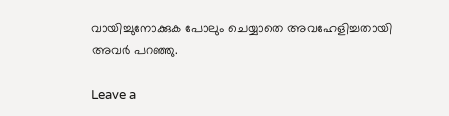വായിച്ചുനോക്കുക പോലും ചെയ്യാതെ അവഹേളിച്ചതായി അവര്‍ പറഞ്ഞു.

Leave a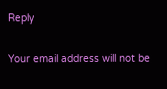Reply

Your email address will not be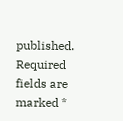published. Required fields are marked *